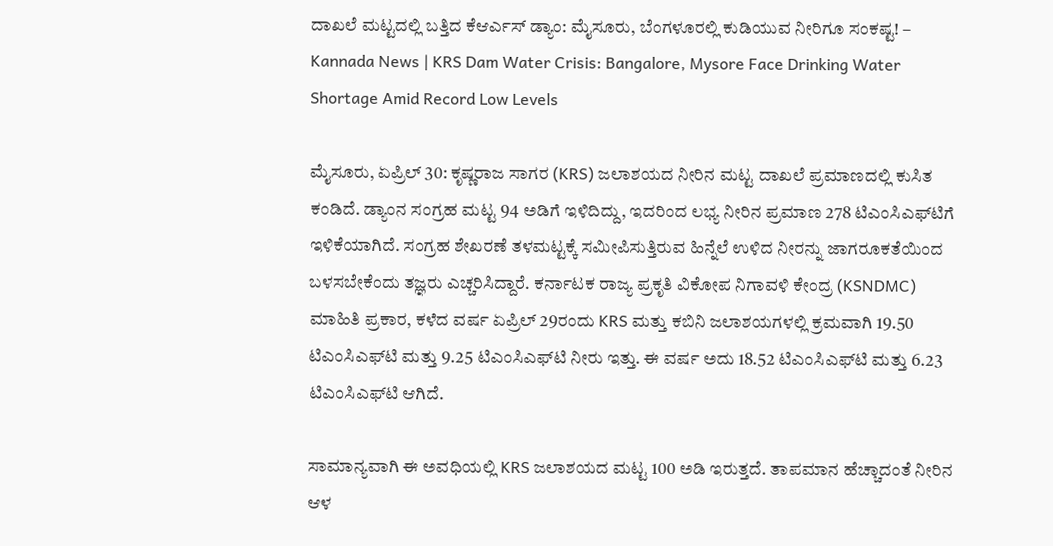ದಾಖಲೆ ಮಟ್ಟದಲ್ಲಿ ಬತ್ತಿದ ಕೆಆರ್ಎಸ್ ಡ್ಯಾಂ: ಮೈಸೂರು, ಬೆಂಗಳೂರಲ್ಲಿ ಕುಡಿಯುವ ನೀರಿಗೂ ಸಂಕಷ್ಟ! – Kannada News | KRS Dam Water Crisis: Bangalore, Mysore Face Drinking Water Shortage Amid Record Low Levels

ಮೈಸೂರು, ಏಪ್ರಿಲ್ 30: ಕೃಷ್ಣರಾಜ ಸಾಗರ (KRS) ಜಲಾಶಯದ ನೀರಿನ ಮಟ್ಟ ದಾಖಲೆ ಪ್ರಮಾಣದಲ್ಲಿ ಕುಸಿತ ಕಂಡಿದೆ. ಡ್ಯಾಂನ ಸಂಗ್ರಹ ಮಟ್ಟ 94 ಅಡಿಗೆ ಇಳಿದಿದ್ದು, ಇದರಿಂದ ಲಭ್ಯ ನೀರಿನ ಪ್ರಮಾಣ 278 ಟಿಎಂಸಿಎಫ್‌ಟಿಗೆ ಇಳಿಕೆಯಾಗಿದೆ. ಸಂಗ್ರಹ ಶೇಖರಣೆ ತಳಮಟ್ಟಕ್ಕೆ ಸಮೀಪಿಸುತ್ತಿರುವ ಹಿನ್ನೆಲೆ ಉಳಿದ ನೀರನ್ನು ಜಾಗರೂಕತೆಯಿಂದ ಬಳಸಬೇಕೆಂದು ತಜ್ಞರು ಎಚ್ಚರಿಸಿದ್ದಾರೆ. ಕರ್ನಾಟಕ ರಾಜ್ಯ ಪ್ರಕೃತಿ ವಿಕೋಪ ನಿಗಾವಳಿ ಕೇಂದ್ರ (KSNDMC) ಮಾಹಿತಿ ಪ್ರಕಾರ, ಕಳೆದ ವರ್ಷ ಏಪ್ರಿಲ್ 29ರಂದು KRS ಮತ್ತು ಕಬಿನಿ ಜಲಾಶಯಗಳಲ್ಲಿ ಕ್ರಮವಾಗಿ 19.50 ಟಿಎಂಸಿಎಫ್‌ಟಿ ಮತ್ತು 9.25 ಟಿಎಂಸಿಎಫ್‌ಟಿ ನೀರು ಇತ್ತು. ಈ ವರ್ಷ ಅದು 18.52 ಟಿಎಂಸಿಎಫ್‌ಟಿ ಮತ್ತು 6.23 ಟಿಎಂಸಿಎಫ್‌ಟಿ ಆಗಿದೆ.

ಸಾಮಾನ್ಯವಾಗಿ ಈ ಅವಧಿಯಲ್ಲಿ KRS ಜಲಾಶಯದ ಮಟ್ಟ 100 ಅಡಿ ಇರುತ್ತದೆ. ತಾಪಮಾನ ಹೆಚ್ಚಾದಂತೆ ನೀರಿನ ಆಳ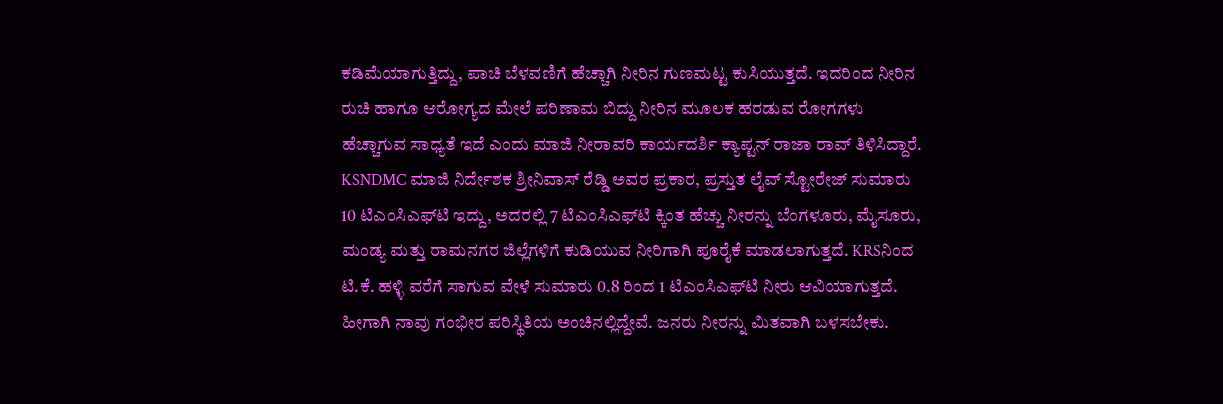ಕಡಿಮೆಯಾಗುತ್ತಿದ್ದು, ಪಾಚಿ ಬೆಳವಣಿಗೆ ಹೆಚ್ಚಾಗಿ ನೀರಿನ ಗುಣಮಟ್ಟ ಕುಸಿಯುತ್ತದೆ. ಇದರಿಂದ ನೀರಿನ ರುಚಿ ಹಾಗೂ ಆರೋಗ್ಯದ ಮೇಲೆ ಪರಿಣಾಮ ಬಿದ್ದು ನೀರಿನ ಮೂಲಕ ಹರಡುವ ರೋಗಗಳು ಹೆಚ್ಚಾಗುವ ಸಾಧ್ಯತೆ ಇದೆ ಎಂದು ಮಾಜಿ ನೀರಾವರಿ ಕಾರ್ಯದರ್ಶಿ ಕ್ಯಾಪ್ಟನ್ ರಾಜಾ ರಾವ್ ತಿಳಿಸಿದ್ದಾರೆ. KSNDMC ಮಾಜಿ ನಿರ್ದೇಶಕ ಶ್ರೀನಿವಾಸ್ ರೆಡ್ಡಿ ಅವರ ಪ್ರಕಾರ, ಪ್ರಸ್ತುತ ಲೈವ್ ಸ್ಟೋರೇಜ್ ಸುಮಾರು 10 ಟಿಎಂಸಿಎಫ್‌ಟಿ ಇದ್ದು, ಅದರಲ್ಲಿ 7 ಟಿಎಂಸಿಎಫ್‌ಟಿ ಕ್ಕಿಂತ ಹೆಚ್ಚು ನೀರನ್ನು ಬೆಂಗಳೂರು, ಮೈಸೂರು, ಮಂಡ್ಯ ಮತ್ತು ರಾಮನಗರ ಜಿಲ್ಲೆಗಳಿಗೆ ಕುಡಿಯುವ ನೀರಿಗಾಗಿ ಪೂರೈಕೆ ಮಾಡಲಾಗುತ್ತದೆ. KRSನಿಂದ ಟಿ.ಕೆ. ಹಳ್ಳಿ ವರೆಗೆ ಸಾಗುವ ವೇಳೆ ಸುಮಾರು 0.8 ರಿಂದ 1 ಟಿಎಂಸಿಎಫ್‌ಟಿ ನೀರು ಆವಿಯಾಗುತ್ತದೆ. ಹೀಗಾಗಿ ನಾವು ಗಂಭೀರ ಪರಿಸ್ಥಿತಿಯ ಅಂಚಿನಲ್ಲಿದ್ದೇವೆ. ಜನರು ನೀರನ್ನು ಮಿತವಾಗಿ ಬಳಸಬೇಕು.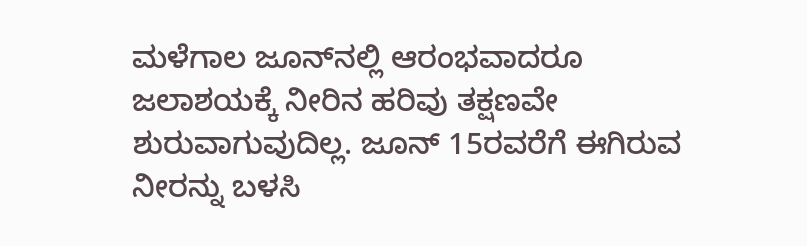ಮಳೆಗಾಲ ಜೂನ್‌ನಲ್ಲಿ ಆರಂಭವಾದರೂ ಜಲಾಶಯಕ್ಕೆ ನೀರಿನ ಹರಿವು ತಕ್ಷಣವೇ ಶುರುವಾಗುವುದಿಲ್ಲ. ಜೂನ್ 15ರವರೆಗೆ ಈಗಿರುವ ನೀರನ್ನು ಬಳಸಿ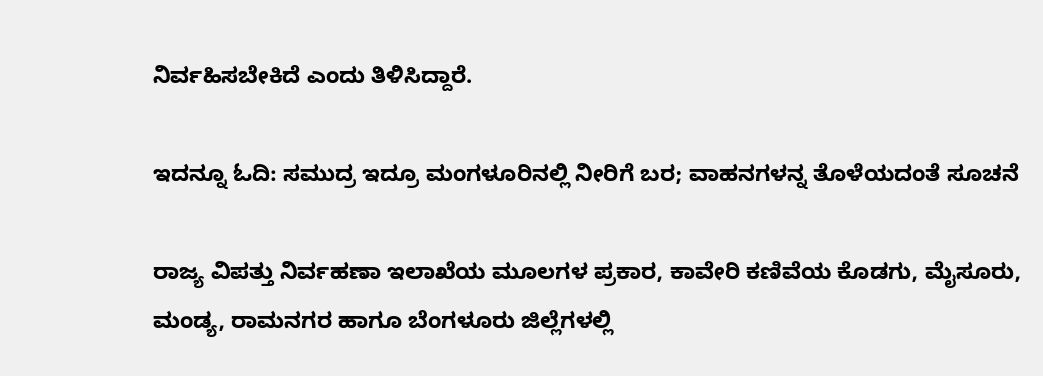ನಿರ್ವಹಿಸಬೇಕಿದೆ ಎಂದು ತಿಳಿಸಿದ್ದಾರೆ.

ಇದನ್ನೂ ಓದಿ: ಸಮುದ್ರ ಇದ್ರೂ ಮಂಗಳೂರಿನಲ್ಲಿ ನೀರಿಗೆ ಬರ; ವಾಹನಗಳನ್ನ ತೊಳೆಯದಂತೆ ಸೂಚನೆ

ರಾಜ್ಯ ವಿಪತ್ತು ನಿರ್ವಹಣಾ ಇಲಾಖೆಯ ಮೂಲಗಳ ಪ್ರಕಾರ, ಕಾವೇರಿ ಕಣಿವೆಯ ಕೊಡಗು, ಮೈಸೂರು, ಮಂಡ್ಯ, ರಾಮನಗರ ಹಾಗೂ ಬೆಂಗಳೂರು ಜಿಲ್ಲೆಗಳಲ್ಲಿ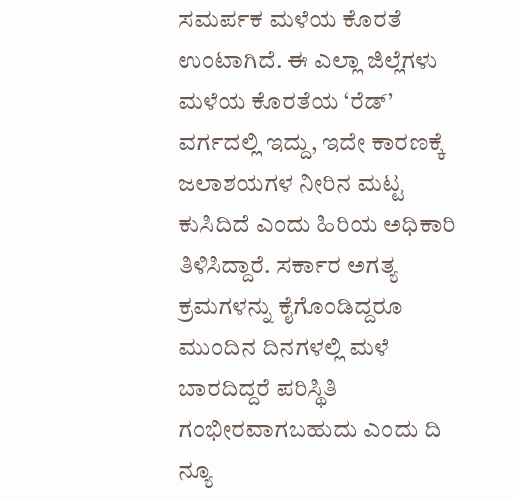ಸಮರ್ಪಕ ಮಳೆಯ ಕೊರತೆ ಉಂಟಾಗಿದೆ. ಈ ಎಲ್ಲಾ ಜಿಲ್ಲೆಗಳು ಮಳೆಯ ಕೊರತೆಯ ‘ರೆಡ್’ ವರ್ಗದಲ್ಲಿ ಇದ್ದು, ಇದೇ ಕಾರಣಕ್ಕೆ ಜಲಾಶಯಗಳ ನೀರಿನ ಮಟ್ಟ ಕುಸಿದಿದೆ ಎಂದು ಹಿರಿಯ ಅಧಿಕಾರಿ ತಿಳಿಸಿದ್ದಾರೆ. ಸರ್ಕಾರ ಅಗತ್ಯ ಕ್ರಮಗಳನ್ನು ಕೈಗೊಂಡಿದ್ದರೂ ಮುಂದಿನ ದಿನಗಳಲ್ಲಿ ಮಳೆ ಬಾರದಿದ್ದರೆ ಪರಿಸ್ಥಿತಿ ಗಂಭೀರವಾಗಬಹುದು ಎಂದು ದಿ ನ್ಯೂ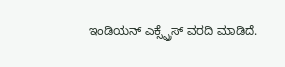ಇಂಡಿಯನ್ ಎಕ್ಸ್ಪ್ರೆಸ್ ವರದಿ ಮಾಡಿದೆ.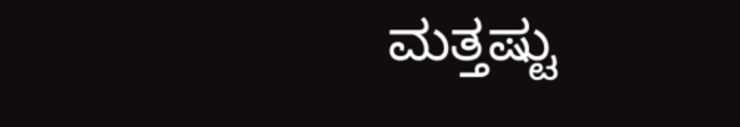ಮತ್ತಷ್ಟು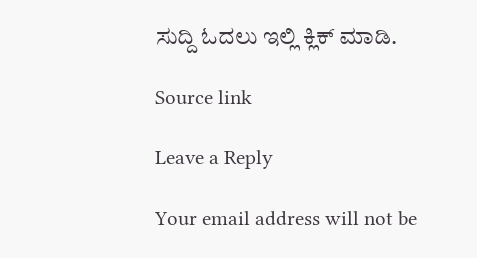ಸುದ್ದಿ ಓದಲು ಇಲ್ಲಿ ಕ್ಲಿಕ್ ಮಾಡಿ.

Source link

Leave a Reply

Your email address will not be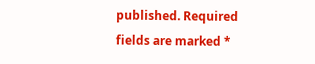published. Required fields are marked *